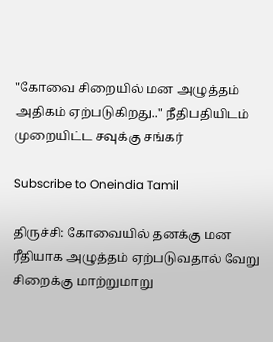"கோவை சிறையில் மன அழுத்தம் அதிகம் ஏற்படுகிறது.." நீதிபதியிடம் முறையிட்ட சவுக்கு சங்கர்

Subscribe to Oneindia Tamil

திருச்சி: கோவையில் தனக்கு மன ரீதியாக அழுத்தம் ஏற்படுவதால் வேறு சிறைக்கு மாற்றுமாறு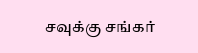சவுக்கு சங்கர்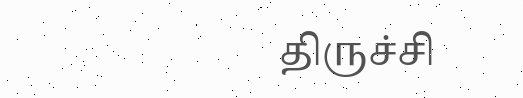திருச்சி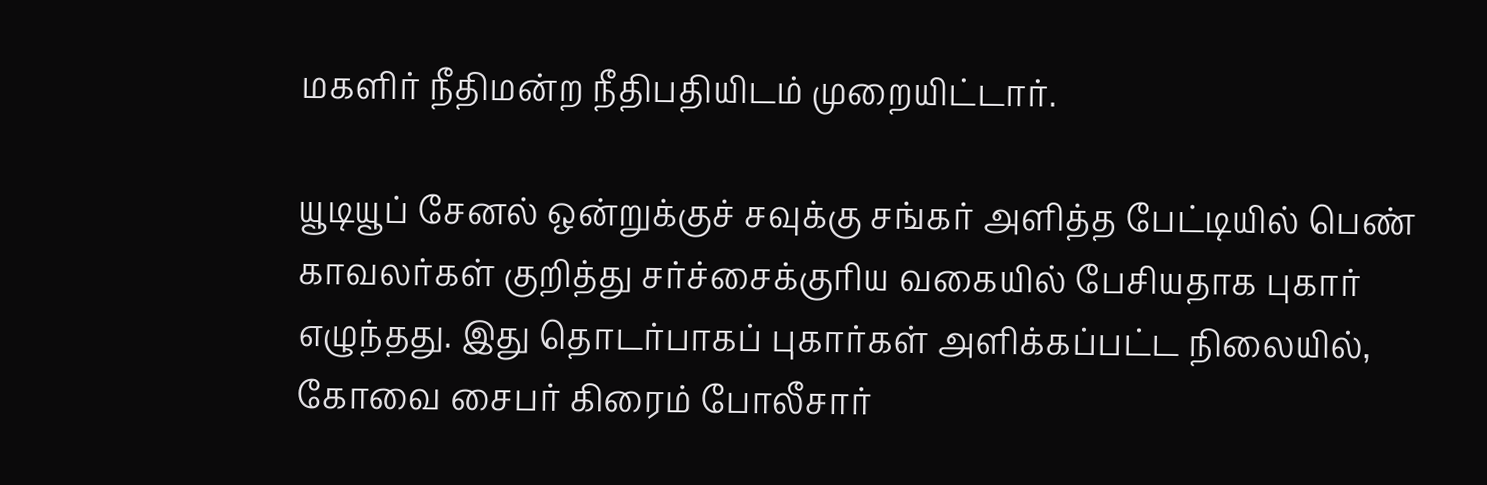மகளிர் நீதிமன்ற நீதிபதியிடம் முறையிட்டார்.

யூடியூப் சேனல் ஒன்றுக்குச் சவுக்கு சங்கர் அளித்த பேட்டியில் பெண் காவலர்கள் குறித்து சர்ச்சைக்குரிய வகையில் பேசியதாக புகார் எழுந்தது. இது தொடர்பாகப் புகார்கள் அளிக்கப்பட்ட நிலையில், கோவை சைபர் கிரைம் போலீசார்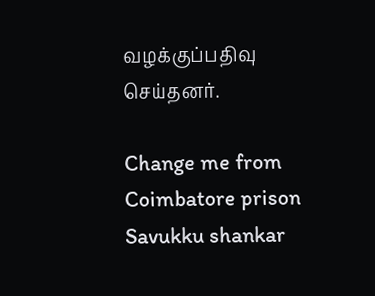வழக்குப்பதிவு செய்தனர்.

Change me from Coimbatore prison Savukku shankar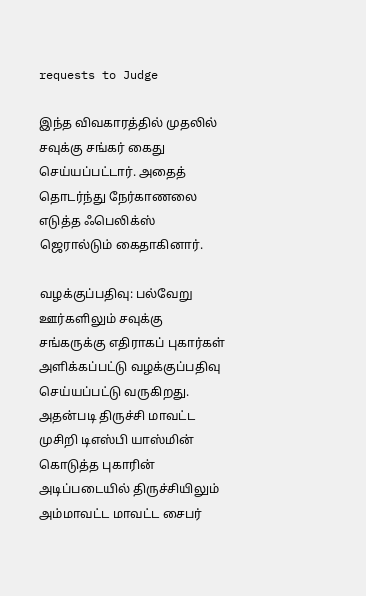requests to Judge

இந்த விவகாரத்தில் முதலில் சவுக்கு சங்கர் கைது செய்யப்பட்டார். அதைத் தொடர்ந்து நேர்காணலை எடுத்த ஃபெலிக்ஸ் ஜெரால்டும் கைதாகினார்.

வழக்குப்பதிவு: பல்வேறு ஊர்களிலும் சவுக்கு சங்கருக்கு எதிராகப் புகார்கள் அளிக்கப்பட்டு வழக்குப்பதிவு செய்யப்பட்டு வருகிறது. அதன்படி திருச்சி மாவட்ட முசிறி டிஎஸ்பி யாஸ்மின் கொடுத்த புகாரின் அடிப்படையில் திருச்சியிலும் அம்மாவட்ட மாவட்ட சைபர்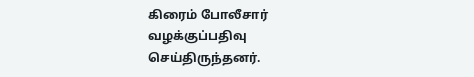கிரைம் போலீசார் வழக்குப்பதிவு செய்திருந்தனர்.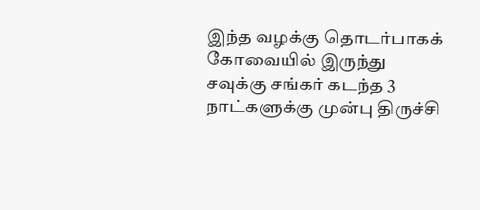இந்த வழக்கு தொடர்பாகக் கோவையில் இருந்து சவுக்கு சங்கர் கடந்த 3 நாட்களுக்கு முன்பு திருச்சி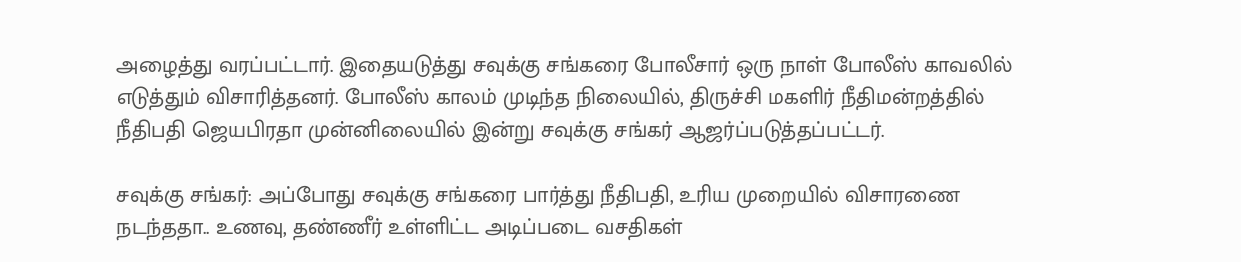அழைத்து வரப்பட்டார். இதையடுத்து சவுக்கு சங்கரை போலீசார் ஒரு நாள் போலீஸ் காவலில் எடுத்தும் விசாரித்தனர். போலீஸ் காலம் முடிந்த நிலையில், திருச்சி மகளிர் நீதிமன்றத்தில் நீதிபதி ஜெயபிரதா முன்னிலையில் இன்று சவுக்கு சங்கர் ஆஜர்ப்படுத்தப்பட்டர்.

சவுக்கு சங்கர்: அப்போது சவுக்கு சங்கரை பார்த்து நீதிபதி, உரிய முறையில் விசாரணை நடந்ததா.. உணவு, தண்ணீர் உள்ளிட்ட அடிப்படை வசதிகள்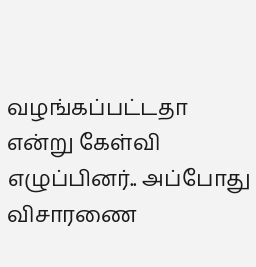வழங்கப்பட்டதா என்று கேள்வி எழுப்பினர்.. அப்போது விசாரணை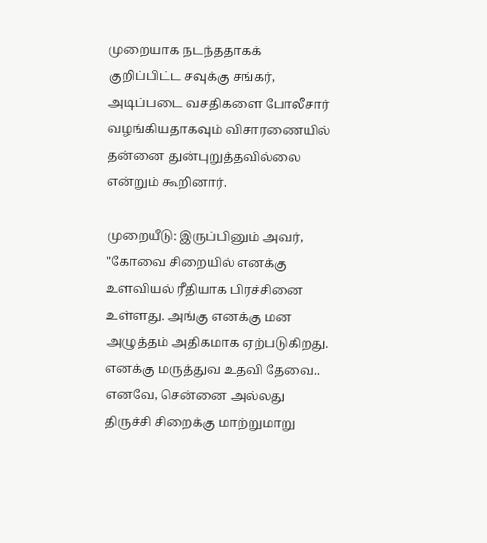முறையாக நடந்ததாகக் குறிப்பிட்ட சவுக்கு சங்கர், அடிப்படை வசதிகளை போலீசார் வழங்கியதாகவும் விசாரணையில் தன்னை துன்புறுத்தவில்லை என்றும் கூறினார்.

முறையீடு: இருப்பினும் அவர், "கோவை சிறையில் எனக்கு உளவியல் ரீதியாக பிரச்சினை உள்ளது. அங்கு எனக்கு மன அழுத்தம் அதிகமாக ஏற்படுகிறது. எனக்கு மருத்துவ உதவி தேவை.. எனவே, சென்னை அல்லது திருச்சி சிறைக்கு மாற்றுமாறு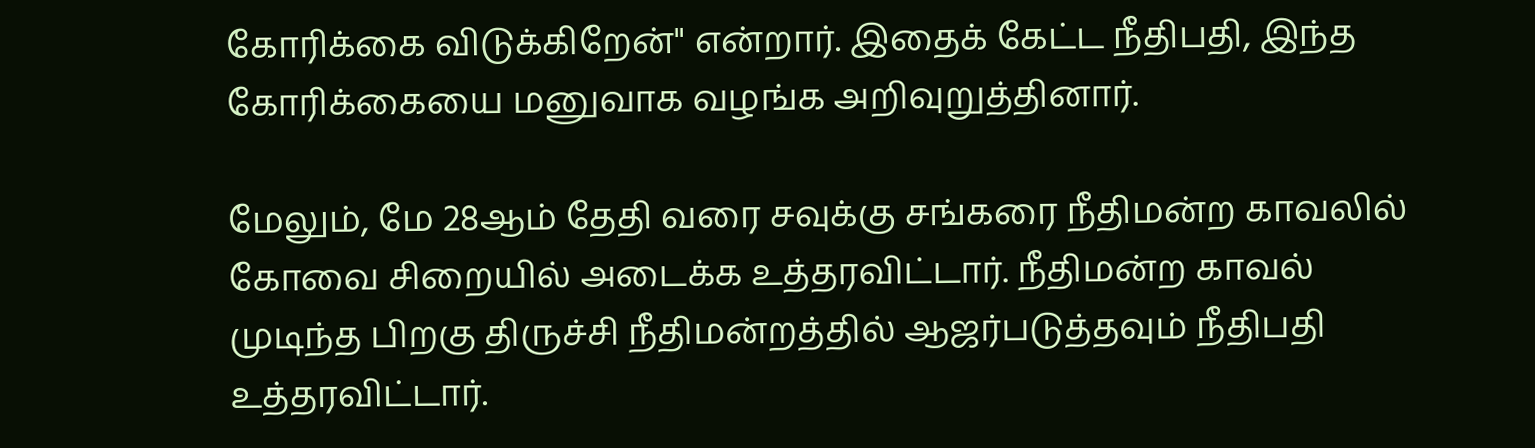கோரிக்கை விடுக்கிறேன்" என்றார். இதைக் கேட்ட நீதிபதி, இந்த கோரிக்கையை மனுவாக வழங்க அறிவுறுத்தினார்.

மேலும், மே 28ஆம் தேதி வரை சவுக்கு சங்கரை நீதிமன்ற காவலில் கோவை சிறையில் அடைக்க உத்தரவிட்டார். நீதிமன்ற காவல் முடிந்த பிறகு திருச்சி நீதிமன்றத்தில் ஆஜர்படுத்தவும் நீதிபதி உத்தரவிட்டார்.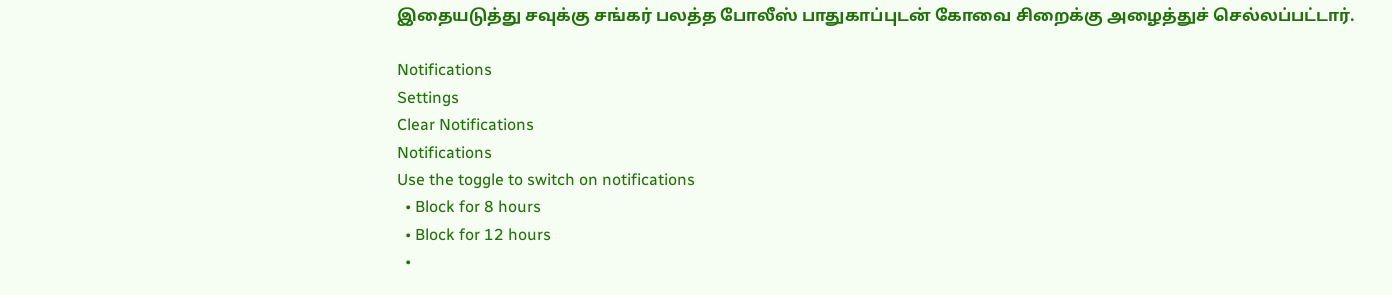இதையடுத்து சவுக்கு சங்கர் பலத்த போலீஸ் பாதுகாப்புடன் கோவை சிறைக்கு அழைத்துச் செல்லப்பட்டார்.

Notifications
Settings
Clear Notifications
Notifications
Use the toggle to switch on notifications
  • Block for 8 hours
  • Block for 12 hours
  •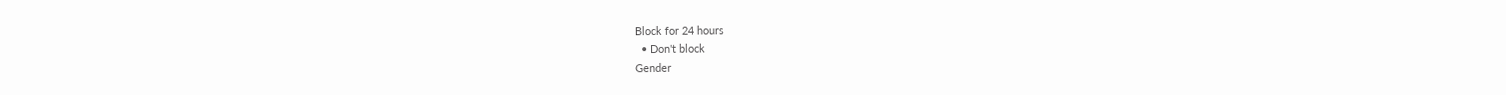Block for 24 hours
  • Don't block
Gender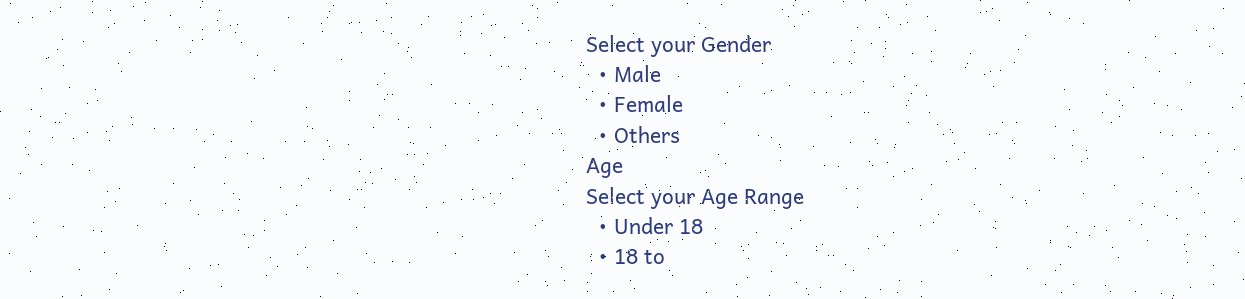Select your Gender
  • Male
  • Female
  • Others
Age
Select your Age Range
  • Under 18
  • 18 to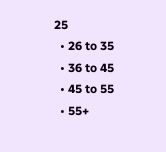25
  • 26 to 35
  • 36 to 45
  • 45 to 55
  • 55+